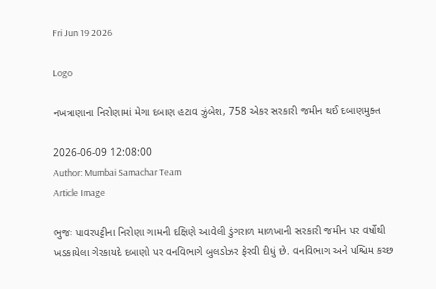Fri Jun 19 2026

Logo

નખત્રાણાના નિરોણામાં મેગા દબાણ હટાવ ઝુંબેશ, 758 એકર સરકારી જમીન થઈ દબાણમુક્ત

2026-06-09 12:08:00
Author: Mumbai Samachar Team
Article Image

ભુજઃ પાવરપટ્ટીના નિરોણા ગામની દક્ષિણે આવેલી ડુંગરાળ માળખાની સરકારી જમીન પર વર્ષોથી ખડકાયેલા ગેરકાયદે દબાણો પર વનવિભાગે બુલડોઝર ફેરવી દીધું છે. વનવિભાગ અને પશ્ચિમ કચ્છ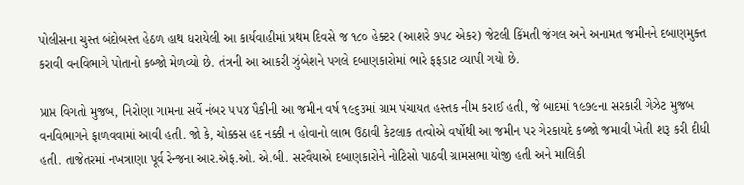પોલીસના ચુસ્ત બંદોબસ્ત હેઠળ હાથ ધરાયેલી આ કાર્યવાહીમાં પ્રથમ દિવસે જ ૧૮૦ હેક્ટર (આશરે ૭૫૮ એકર) જેટલી કિંમતી જંગલ અને અનામત જમીનને દબાણમુક્ત કરાવી વનવિભાગે પોતાનો કબ્જો મેળવ્યો છે. તંત્રની આ આકરી ઝુંબેશને પગલે દબાણકારોમાં ભારે ફફડાટ વ્યાપી ગયો છે.

પ્રાપ્ત વિગતો મુજબ, નિરોણા ગામના સર્વે નંબર ૫૫૪ પૈકીની આ જમીન વર્ષ ૧૯૬૩માં ગ્રામ પંચાયત હસ્તક નીમ કરાઈ હતી, જે બાદમાં ૧૯૭૯ના સરકારી ગેઝેટ મુજબ વનવિભાગને ફાળવવામાં આવી હતી. જો કે, ચોક્કસ હદ નક્કી ન હોવાનો લાભ ઉઠાવી કેટલાક તત્વોએ વર્ષોથી આ જમીન પર ગેરકાયદે કબ્જો જમાવી ખેતી શરૂ કરી દીધી હતી. તાજેતરમાં નખત્રાણા પૂર્વ રેન્જના આર.એફ.ઓ. એ.બી. સરવૈયાએ દબાણકારોને નોટિસો પાઠવી ગ્રામસભા યોજી હતી અને માલિકી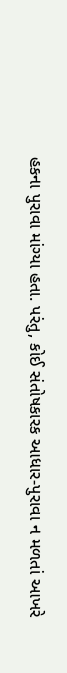હકના પુરાવા માંગ્યા હતા. પરંતુ, કોઈ સંતોષકારક આધાર-પુરાવા ન મળતાં આખરે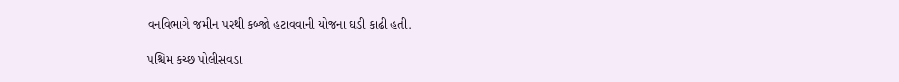વનવિભાગે જમીન પરથી કબ્જો હટાવવાની યોજના ઘડી કાઢી હતી.

પશ્ચિમ કચ્છ પોલીસવડા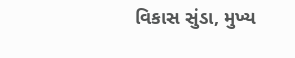વિકાસ સુંડા, મુખ્ય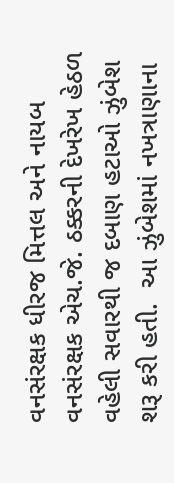વનસંરક્ષક ધીરજ મિત્તલ અને નાયબ વનસંરક્ષક એચ.જે. ઠક્કરની દેખરેખ હેઠળ વહેલી સવારથી જ દબાણ હટાઓ ઝુંબેશ શરૂ કરી હતી.  આ ઝુંબેશમાં નખત્રાણાના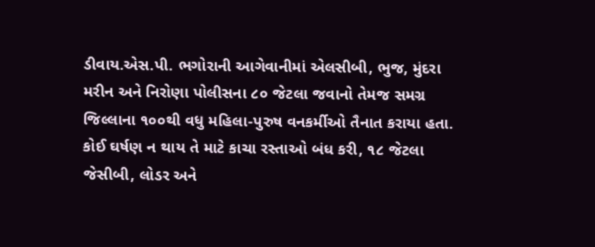ડીવાય.એસ.પી. ભગોરાની આગેવાનીમાં એલસીબી, ભુજ, મુંદરા મરીન અને નિરોણા પોલીસના ૮૦ જેટલા જવાનો તેમજ સમગ્ર જિલ્લાના ૧૦૦થી વધુ મહિલા-પુરુષ વનકર્મીઓ તૈનાત કરાયા હતા. કોઈ ઘર્ષણ ન થાય તે માટે કાચા રસ્તાઓ બંધ કરી, ૧૮ જેટલા જેસીબી, લોડર અને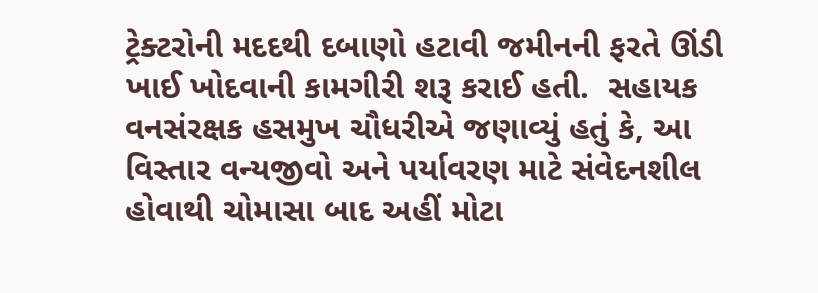ટ્રેક્ટરોની મદદથી દબાણો હટાવી જમીનની ફરતે ઊંડી ખાઈ ખોદવાની કામગીરી શરૂ કરાઈ હતી.  સહાયક વનસંરક્ષક હસમુખ ચૌધરીએ જણાવ્યું હતું કે, આ વિસ્તાર વન્યજીવો અને પર્યાવરણ માટે સંવેદનશીલ હોવાથી ચોમાસા બાદ અહીં મોટા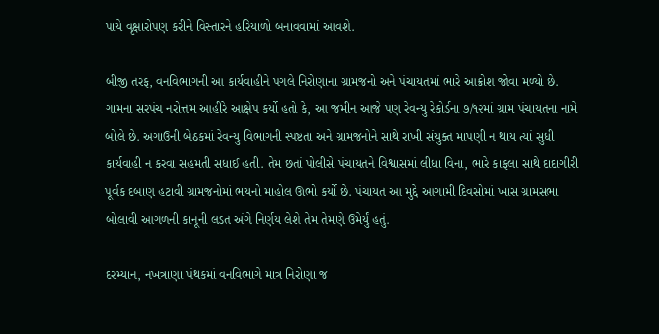પાયે વૃક્ષારોપણ કરીને વિસ્તારને હરિયાળો બનાવવામાં આવશે.

બીજી તરફ, વનવિભાગની આ કાર્યવાહીને પગલે નિરોણાના ગ્રામજનો અને પંચાયતમાં ભારે આક્રોશ જોવા મળ્યો છે. ગામના સરપંચ નરોત્તમ આહીરે આક્ષેપ કર્યો હતો કે, આ જમીન આજે પણ રેવન્યુ રેકોર્ડના ૭/૧૨માં ગ્રામ પંચાયતના નામે બોલે છે. અગાઉની બેઠકમાં રેવન્યુ વિભાગની સ્પષ્ટતા અને ગ્રામજનોને સાથે રાખી સંયુક્ત માપણી ન થાય ત્યાં સુધી કાર્યવાહી ન કરવા સહમતી સધાઈ હતી. તેમ છતાં પોલીસે પંચાયતને વિશ્વાસમાં લીધા વિના, ભારે કાફલા સાથે દાદાગીરી પૂર્વક દબાણ હટાવી ગ્રામજનોમાં ભયનો માહોલ ઊભો કર્યો છે. પંચાયત આ મુદ્દે આગામી દિવસોમાં ખાસ ગ્રામસભા બોલાવી આગળની કાનૂની લડત અંગે નિર્ણય લેશે તેમ તેમણે ઉમેર્યું હતું.

દરમ્યાન, નખત્રાણા પંથકમાં વનવિભાગે માત્ર નિરોણા જ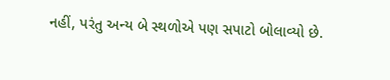નહીં, પરંતુ અન્ય બે સ્થળોએ પણ સપાટો બોલાવ્યો છે.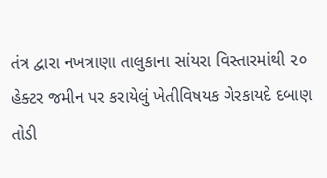તંત્ર દ્વારા નખત્રાણા તાલુકાના સાંયરા વિસ્તારમાંથી ૨૦ હેક્ટર જમીન પર કરાયેલું ખેતીવિષયક ગેરકાયદે દબાણ તોડી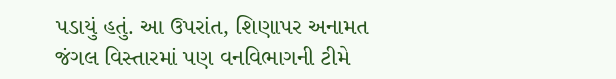પડાયું હતું. આ ઉપરાંત, શિણાપર અનામત જંગલ વિસ્તારમાં પણ વનવિભાગની ટીમે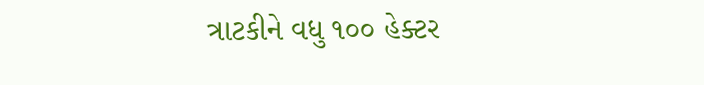ત્રાટકીને વધુ ૧૦૦ હેક્ટર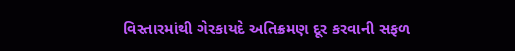વિસ્તારમાંથી ગેરકાયદે અતિક્રમણ દૂર કરવાની સફળ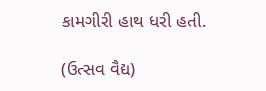કામગીરી હાથ ધરી હતી.

(ઉત્સવ વૈદ્ય)